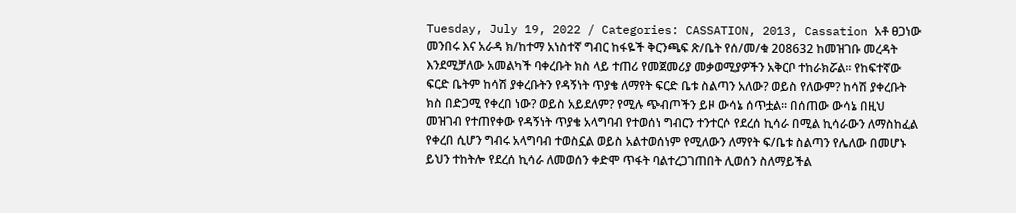Tuesday, July 19, 2022 / Categories: CASSATION, 2013, Cassation አቶ ፀጋነው መንበሩ እና አራዳ ክ/ከተማ አነስተኛ ግብር ከፋዬች ቅርንጫፍ ጽ/ቤት የሰ/መ/ቁ 208632 ከመዝገቡ መረዳት እንደሚቻለው አመልካች ባቀረቡት ክስ ላይ ተጠሪ የመጀመሪያ መቃወሚያዎችን አቅርቦ ተከራክሯል፡፡ የከፍተኛው ፍርድ ቤትም ከሳሽ ያቀረቡትን የዳኝነት ጥያቄ ለማየት ፍርድ ቤቱ ስልጣን አለው? ወይስ የለውም? ከሳሽ ያቀረቡት ክስ በድጋሚ የቀረበ ነው? ወይስ አይደለም? የሚሉ ጭብጦችን ይዞ ውሳኔ ሰጥቷል፡፡ በሰጠው ውሳኔ በዚህ መዝገብ የተጠየቀው የዳኝነት ጥያቄ አላግባብ የተወሰነ ግብርን ተንተርሶ የደረሰ ኪሳራ በሚል ኪሳራውን ለማስከፈል የቀረበ ሲሆን ግብሩ አላግባብ ተወስኗል ወይስ አልተወሰነም የሚለውን ለማየት ፍ/ቤቱ ስልጣን የሌለው በመሆኑ ይህን ተከትሎ የደረሰ ኪሳራ ለመወሰን ቀድሞ ጥፋት ባልተረጋገጠበት ሊወሰን ስለማይችል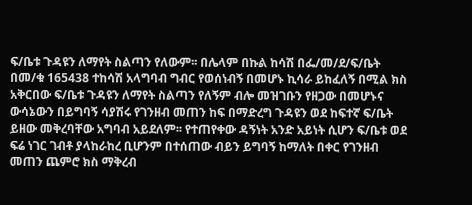ፍ/ቤቱ ጉዳዩን ለማየት ስልጣን የለውም፡፡ በሌላም በኩል ከሳሽ በፌ/መ/ደ/ፍ/ቤት በመ/ቁ 165438 ተከሳሽ አላግባብ ግብር የወሰነብኝ በመሆኑ ኪሳራ ይከፈለኝ በሚል ክስ አቅርበው ፍ/ቤቱ ጉዳዩን ለማየት ስልጣን የለኝም ብሎ መዝገቡን የዘጋው በመሆኑና ውሳኔውን በይግባኝ ሳያሽሩ የገንዘብ መጠን ከፍ በማድረግ ጉዳዩን ወደ ከፍተኛ ፍ/ቤት ይዘው መቅረባቸው አግባብ አይደለም፡፡ የተጠየቀው ዳኝነት አንድ አይነት ሲሆን ፍ/ቤቱ ወደ ፍሬ ነገር ገብቶ ያላከራከረ ቢሆንም በተሰጠው ብይን ይግባኝ ከማለት በቀር የገንዘብ መጠን ጨምሮ ክስ ማቅረብ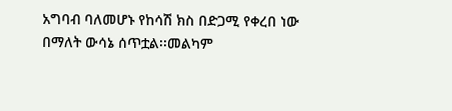አግባብ ባለመሆኑ የከሳሽ ክስ በድጋሚ የቀረበ ነው በማለት ውሳኔ ሰጥቷል፡፡መልካም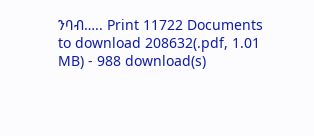ንባብ….. Print 11722 Documents to download 208632(.pdf, 1.01 MB) - 988 download(s)